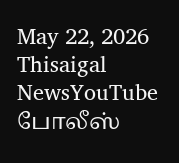May 22, 2026
Thisaigal NewsYouTube
போலீஸ்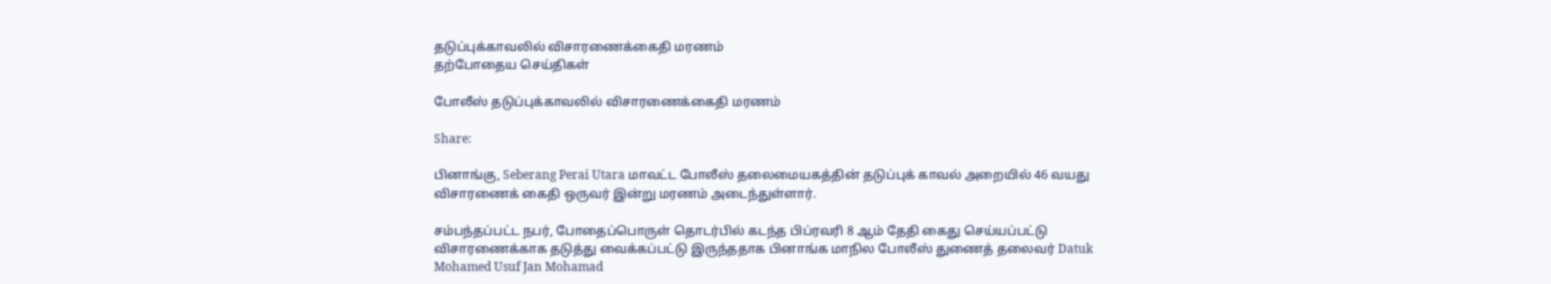தடுப்புக்காவலில் விசாரணைக்கைதி மரணம்
தற்போதைய செய்திகள்

போலீஸ் தடுப்புக்காவலில் விசாரணைக்கைதி மரணம்

Share:

பினாங்கு, Seberang Perai Utara மாவட்ட போலீஸ் தலைமையகத்தின் தடுப்புக் காவல் அறையில் 46 வயது விசாரணைக் கைதி ஒருவர் இன்று மரணம் அடைந்துள்ளார்.

சம்பந்தப்பட்ட நபர், போதைப்பொருள் தொடர்பில் கடந்த பிப்ரவரி 8 ஆம் தேதி கைது செய்யப்பட்டு விசாரணைக்காக தடுத்து வைக்கப்பட்டு இருந்ததாக பினாங்க மாநில போலீஸ் துணைத் தலைவர் Datuk Mohamed Usuf Jan Mohamad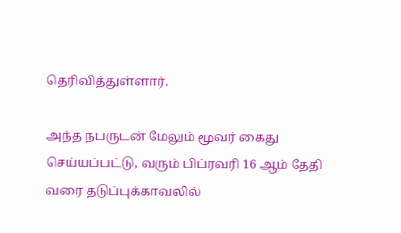தெரிவித்துள்ளார்.

அந்த நபருடன் மேலும் மூவர் கைது செய்யப்பட்டு, வரும் பிப்ரவரி 16 ஆம் தேதி வரை தடுப்புக்காவலில்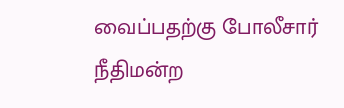வைப்பதற்கு போலீசார் நீதிமன்ற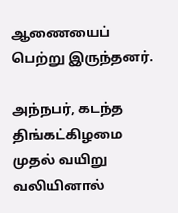ஆணையைப் பெற்று இருந்தனர்.

அந்நபர், கடந்த திங்கட்கிழமை முதல் வயிறு வலியினால்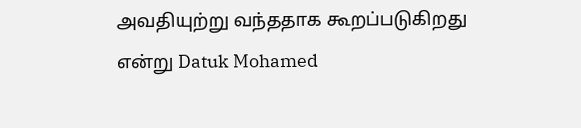அவதியுற்று வந்ததாக கூறப்படுகிறது என்று Datuk Mohamed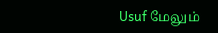Usuf மேலும்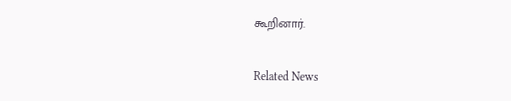கூறினார்.

Related News